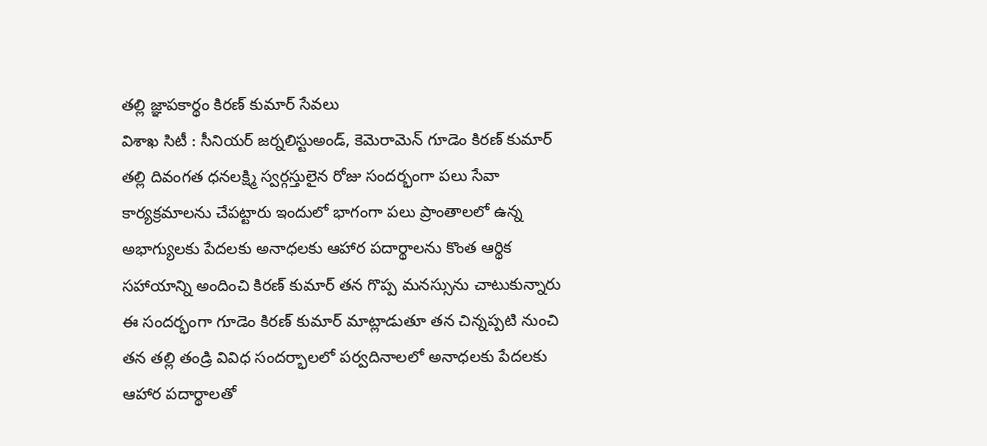తల్లి జ్ఞాపకార్థం కిరణ్ కుమార్ సేవలు
విశాఖ సిటీ : సీనియర్ జర్నలిస్టుఅండ్, కెమెరామెన్ గూడెం కిరణ్ కుమార్ తల్లి దివంగత ధనలక్ష్మి స్వర్గస్తులైన రోజు సందర్భంగా పలు సేవా కార్యక్రమాలను చేపట్టారు ఇందులో భాగంగా పలు ప్రాంతాలలో ఉన్న అభాగ్యులకు పేదలకు అనాధలకు ఆహార పదార్థాలను కొంత ఆర్థిక సహాయాన్ని అందించి కిరణ్ కుమార్ తన గొప్ప మనస్సును చాటుకున్నారు ఈ సందర్భంగా గూడెం కిరణ్ కుమార్ మాట్లాడుతూ తన చిన్నప్పటి నుంచి తన తల్లి తండ్రి వివిధ సందర్భాలలో పర్వదినాలలో అనాధలకు పేదలకు ఆహార పదార్థాలతో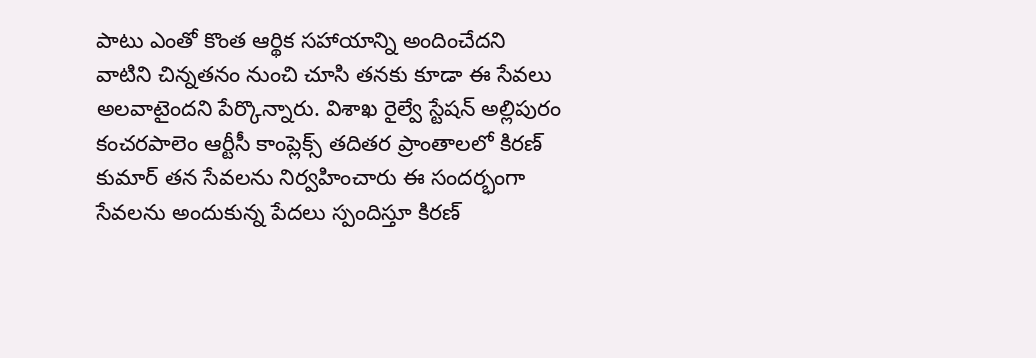పాటు ఎంతో కొంత ఆర్థిక సహాయాన్ని అందించేదని
వాటిని చిన్నతనం నుంచి చూసి తనకు కూడా ఈ సేవలు అలవాటైందని పేర్కొన్నారు. విశాఖ రైల్వే స్టేషన్ అల్లిపురం కంచరపాలెం ఆర్టీసీ కాంప్లెక్స్ తదితర ప్రాంతాలలో కిరణ్ కుమార్ తన సేవలను నిర్వహించారు ఈ సందర్భంగా సేవలను అందుకున్న పేదలు స్పందిస్తూ కిరణ్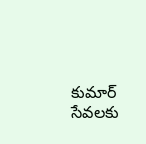కుమార్ సేవలకు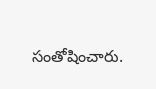సంతోషించారు.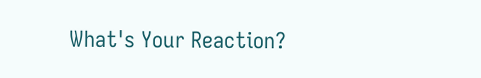What's Your Reaction?